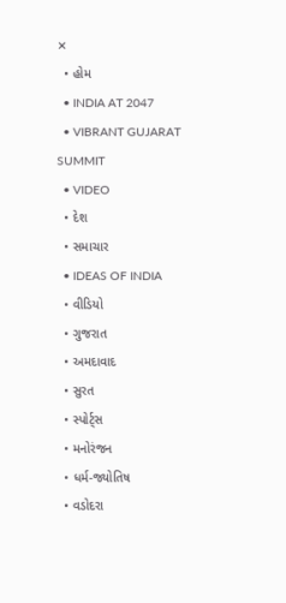✕
  • હોમ
  • INDIA AT 2047
  • VIBRANT GUJARAT SUMMIT
  • VIDEO
  • દેશ
  • સમાચાર
  • IDEAS OF INDIA
  • વીડિયો
  • ગુજરાત
  • અમદાવાદ
  • સુરત
  • સ્પોર્ટ્સ
  • મનોરંજન
  • ધર્મ-જ્યોતિષ
  • વડોદરા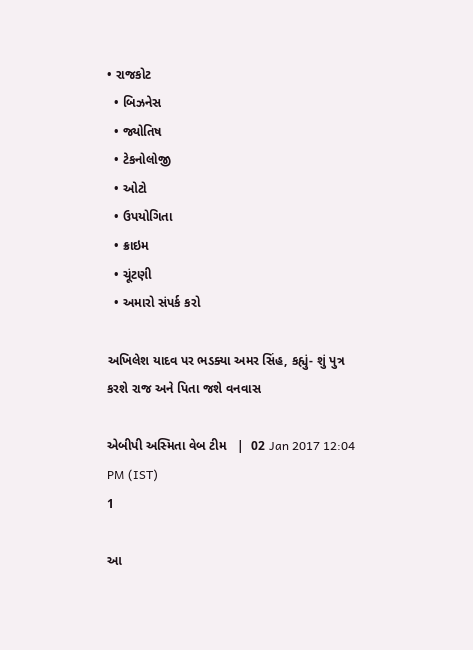• રાજકોટ
  • બિઝનેસ
  • જ્યોતિષ
  • ટેકનોલોજી
  • ઓટો
  • ઉપયોગિતા
  • ક્રાઇમ
  • ચૂંટણી
  • અમારો સંપર્ક કરો

અખિલેશ યાદવ પર ભડક્યા અમર સિંહ, કહ્યું- શું પુત્ર કરશે રાજ અને પિતા જશે વનવાસ

એબીપી અસ્મિતા વેબ ટીમ   |  02 Jan 2017 12:04 PM (IST)
1

આ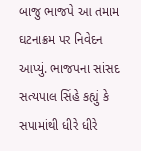બાજુ ભાજપે આ તમામ ઘટનાક્રમ પર નિવેદન આપ્યું. ભાજપના સાંસદ સત્યપાલ સિંહે કહ્યું કે સપામાંથી ધીરે ધીરે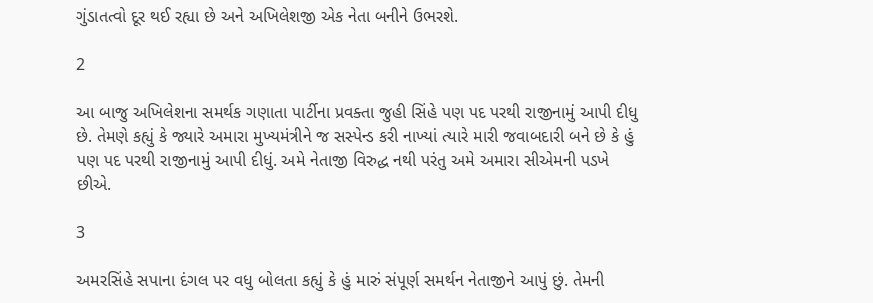ગુંડાતત્વો દૂર થઈ રહ્યા છે અને અખિલેશજી એક નેતા બનીને ઉભરશે.

2

આ બાજુ અખિલેશના સમર્થક ગણાતા પાર્ટીના પ્રવક્તા જુહી સિંહે પણ પદ પરથી રાજીનામું આપી દીધુ છે. તેમણે કહ્યું કે જ્યારે અમારા મુખ્યમંત્રીને જ સસ્પેન્ડ કરી નાખ્યાં ત્યારે મારી જવાબદારી બને છે કે હું પણ પદ પરથી રાજીનામું આપી દીધું. અમે નેતાજી વિરુદ્ધ નથી પરંતુ અમે અમારા સીએમની પડખે છીએ.

3

અમરસિંહે સપાના દંગલ પર વધુ બોલતા કહ્યું કે હું મારું સંપૂર્ણ સમર્થન નેતાજીને આપું છું. તેમની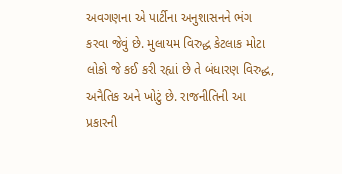અવગણના એ પાર્ટીના અનુશાસનને ભંગ કરવા જેવું છે. મુલાયમ વિરુદ્ધ કેટલાક મોટા લોકો જે કઈ કરી રહ્યાં છે તે બંધારણ વિરુદ્ધ, અનૈતિક અને ખોટું છે. રાજનીતિની આ પ્રકારની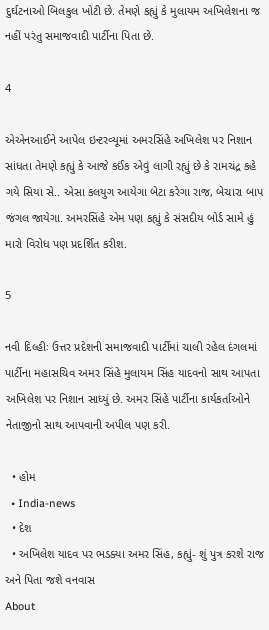દુર્ઘટનાઓ બિલકુલ ખોટી છે. તેમણે કહ્યું કે મુલાયમ અખિલેશના જ નહીં પરંતુ સમાજવાદી પાર્ટીના પિતા છે.

4

એએનઆઈને આપેલ ઇન્ટરવ્યૂમાં અમરસિંહે અખિલેશ પર નિશાન સાંધતા તેમણે કહ્યું કે આજે કઈંક એવું લાગી રહ્યું છે કે રામચંદ્ર કહે ગયે સિયા સે.. એસા કલયુગ આયેગા બેટા કરેગા રાજ, બેચારા બાપ જંગલ જાયેગા. અમરસિંહે એમ પણ કહ્યું કે સંસદીય બોર્ડ સામે હું મારો વિરોધ પણ પ્રદર્શિત કરીશ.

5

નવી દિલ્હીઃ ઉત્તર પ્રદેશની સમાજવાદી પાર્ટીમાં ચાલી રહેલ દંગલમાં પાર્ટીના મહાસચિવ અમર સિંહે મુલાયમ સિંહ યાદવનો સાથ આપતા અખિલેશ પર નિશાન સાધ્યું છે. અમર સિંહે પાર્ટીના કાર્યકર્તાઓને નેતાજીનો સાથ આપવાની અપીલ પણ કરી.

  • હોમ
  • India-news
  • દેશ
  • અખિલેશ યાદવ પર ભડક્યા અમર સિંહ, કહ્યું- શું પુત્ર કરશે રાજ અને પિતા જશે વનવાસ
About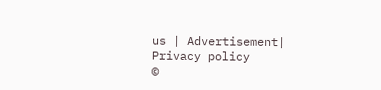us | Advertisement| Privacy policy
©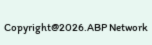Copyright@2026.ABP Network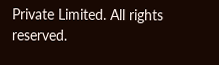Private Limited. All rights reserved.